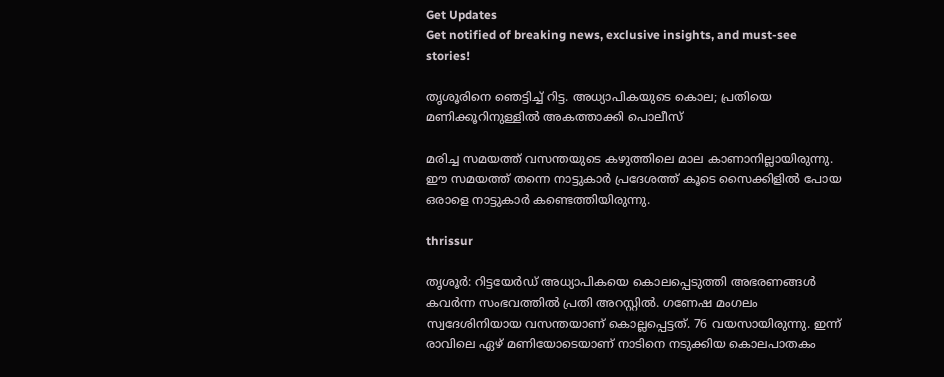Get Updates
Get notified of breaking news, exclusive insights, and must-see stories!

തൃശൂരിനെ ഞെട്ടിച്ച് റിട്ട. അധ്യാപികയുടെ കൊല; പ്രതിയെ മണിക്കൂറിനുള്ളില്‍ അകത്താക്കി പൊലീസ്

മരിച്ച സമയത്ത് വസന്തയുടെ കഴുത്തിലെ മാല കാണാനില്ലായിരുന്നു. ഈ സമയത്ത് തന്നെ നാട്ടുകാര്‍ പ്രദേശത്ത് കൂടെ സൈക്കിളില്‍ പോയ ഒരാളെ നാട്ടുകാര്‍ കണ്ടെത്തിയിരുന്നു.

thrissur

തൃശൂര്‍: റിട്ടയേര്‍ഡ് അധ്യാപികയെ കൊലപ്പെടുത്തി അഭരണങ്ങള്‍ കവര്‍ന്ന സംഭവത്തില്‍ പ്രതി അറസ്റ്റില്‍. ഗണേഷ മംഗലം സ്വദേശിനിയായ വസന്തയാണ് കൊല്ലപ്പെട്ടത്. 76 വയസായിരുന്നു. ഇന്ന് രാവിലെ ഏഴ് മണിയോടെയാണ് നാടിനെ നടുക്കിയ കൊലപാതകം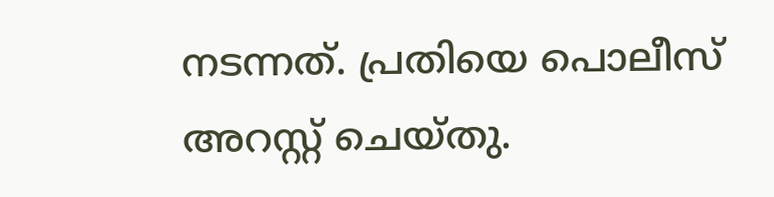നടന്നത്. പ്രതിയെ പൊലീസ് അറസ്റ്റ് ചെയ്തു.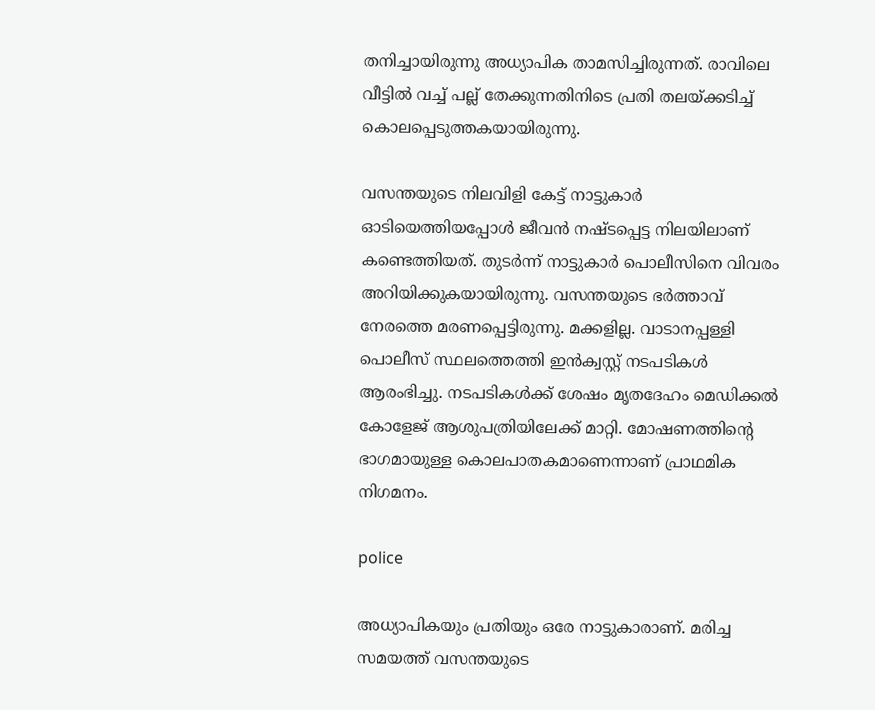തനിച്ചായിരുന്നു അധ്യാപിക താമസിച്ചിരുന്നത്. രാവിലെ വീട്ടില്‍ വച്ച് പല്ല് തേക്കുന്നതിനിടെ പ്രതി തലയ്ക്കടിച്ച് കൊലപ്പെടുത്തകയായിരുന്നു.

വസന്തയുടെ നിലവിളി കേട്ട് നാട്ടുകാര്‍ ഓടിയെത്തിയപ്പോള്‍ ജീവന്‍ നഷ്ടപ്പെട്ട നിലയിലാണ് കണ്ടെത്തിയത്. തുടര്‍ന്ന് നാട്ടുകാര്‍ പൊലീസിനെ വിവരം അറിയിക്കുകയായിരുന്നു. വസന്തയുടെ ഭര്‍ത്താവ് നേരത്തെ മരണപ്പെട്ടിരുന്നു. മക്കളില്ല. വാടാനപ്പള്ളി പൊലീസ് സ്ഥലത്തെത്തി ഇന്‍ക്വസ്റ്റ് നടപടികള്‍ ആരംഭിച്ചു. നടപടികള്‍ക്ക് ശേഷം മൃതദേഹം മെഡിക്കല്‍ കോളേജ് ആശുപത്രിയിലേക്ക് മാറ്റി. മോഷണത്തിന്റെ ഭാഗമായുള്ള കൊലപാതകമാണെന്നാണ് പ്രാഥമിക നിഗമനം.

police

അധ്യാപികയും പ്രതിയും ഒരേ നാട്ടുകാരാണ്. മരിച്ച സമയത്ത് വസന്തയുടെ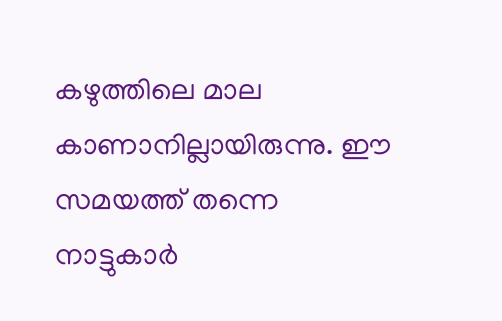കഴുത്തിലെ മാല കാണാനില്ലായിരുന്നു. ഈ സമയത്ത് തന്നെ നാട്ടുകാര്‍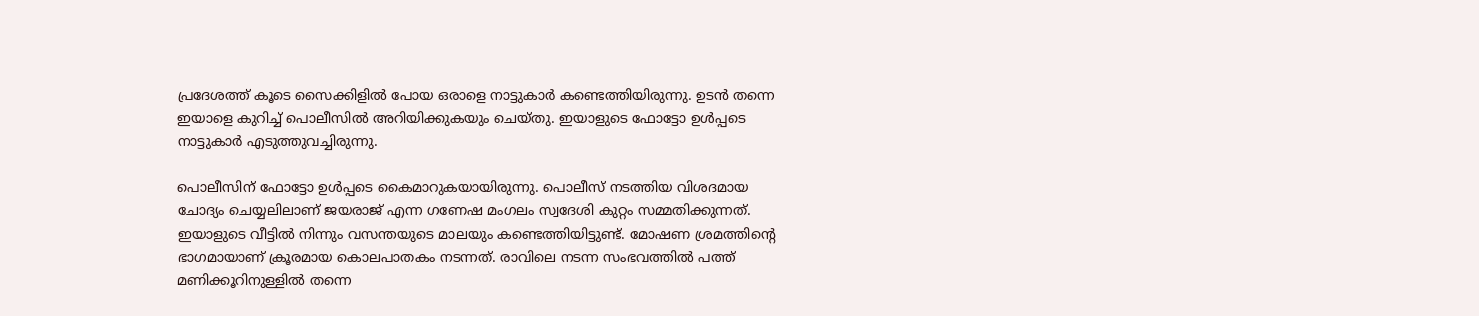പ്രദേശത്ത് കൂടെ സൈക്കിളില്‍ പോയ ഒരാളെ നാട്ടുകാര്‍ കണ്ടെത്തിയിരുന്നു. ഉടന്‍ തന്നെ ഇയാളെ കുറിച്ച് പൊലീസില്‍ അറിയിക്കുകയും ചെയ്തു. ഇയാളുടെ ഫോട്ടോ ഉള്‍പ്പടെ നാട്ടുകാര്‍ എടുത്തുവച്ചിരുന്നു.

പൊലീസിന് ഫോട്ടോ ഉള്‍പ്പടെ കൈമാറുകയായിരുന്നു. പൊലീസ് നടത്തിയ വിശദമായ ചോദ്യം ചെയ്യലിലാണ് ജയരാജ് എന്ന ഗണേഷ മംഗലം സ്വദേശി കുറ്റം സമ്മതിക്കുന്നത്. ഇയാളുടെ വീട്ടില്‍ നിന്നും വസന്തയുടെ മാലയും കണ്ടെത്തിയിട്ടുണ്ട്. മോഷണ ശ്രമത്തിന്റെ ഭാഗമായാണ് ക്രൂരമായ കൊലപാതകം നടന്നത്. രാവിലെ നടന്ന സംഭവത്തില്‍ പത്ത് മണിക്കൂറിനുള്ളില്‍ തന്നെ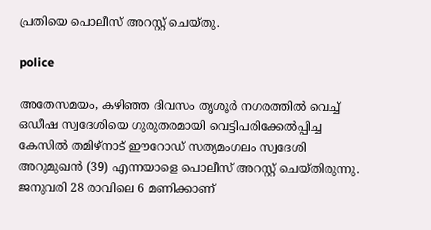പ്രതിയെ പൊലീസ് അറസ്റ്റ് ചെയ്തു.

police

അതേസമയം, കഴിഞ്ഞ ദിവസം തൃശൂര്‍ നഗരത്തില്‍ വെച്ച് ഒഡീഷ സ്വദേശിയെ ഗുരുതരമായി വെട്ടിപരിക്കേല്‍പ്പിച്ച കേസില്‍ തമിഴ്‌നാട് ഈറോഡ് സത്യമംഗലം സ്വദേശി അറുമുഖന്‍ (39) എന്നയാളെ പൊലീസ് അറസ്റ്റ് ചെയ്തിരുന്നു. ജനുവരി 28 രാവിലെ 6 മണിക്കാണ്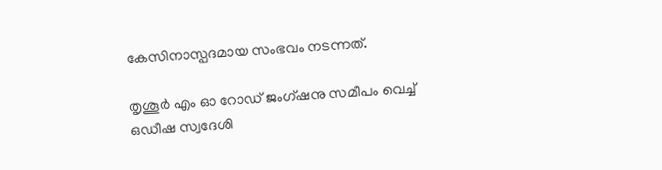കേസിനാസ്പദമായ സംഭവം നടന്നത്.

തൃശൂര്‍ എം ഓ റോഡ് ജംഗ്ഷനു സമീപം വെച്ച് ഒഡീഷ സ്വദേശി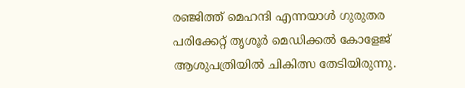രഞ്ജിത്ത് മെഹന്ദി എന്നയാള്‍ ഗുരുതര പരിക്കേറ്റ് തൃശൂര്‍ മെഡിക്കല്‍ കോളേജ് ആശുപത്രിയില്‍ ചികിത്സ തേടിയിരുന്നു.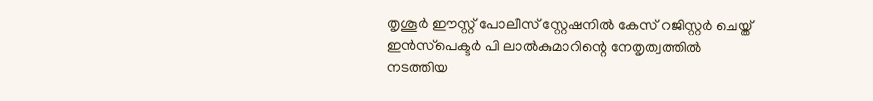തൃശൂര്‍ ഈസ്റ്റ് പോലീസ് സ്റ്റേഷനില്‍ കേസ് റജിസ്റ്റര്‍ ചെയ്ത് ഇന്‍സ്‌പെക്ടര്‍ പി ലാല്‍കുമാറിന്റെ നേതൃത്വത്തില്‍ നടത്തിയ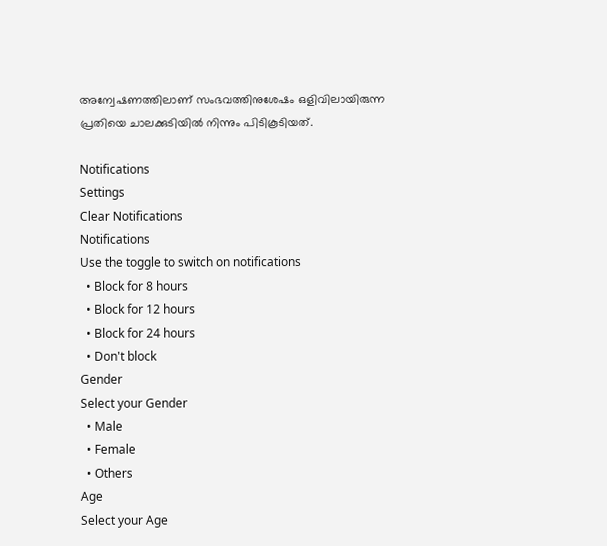അന്വേഷണത്തിലാണ് സംഭവത്തിനുശേഷം ഒളിവിലായിരുന്ന പ്രതിയെ ചാലക്കുടിയില്‍ നിന്നും പിടികൂടിയത്.

Notifications
Settings
Clear Notifications
Notifications
Use the toggle to switch on notifications
  • Block for 8 hours
  • Block for 12 hours
  • Block for 24 hours
  • Don't block
Gender
Select your Gender
  • Male
  • Female
  • Others
Age
Select your Age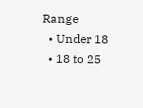Range
  • Under 18
  • 18 to 25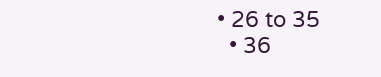• 26 to 35
  • 36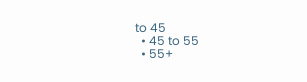to 45
  • 45 to 55
  • 55+